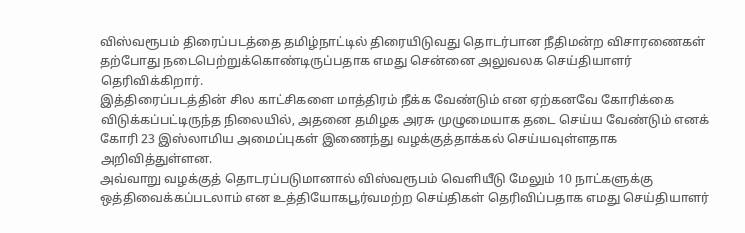விஸ்வரூபம் திரைப்படத்தை தமிழ்நாட்டில் திரையிடுவது தொடர்பான நீதிமன்ற விசாரணைகள் தற்போது நடைபெற்றுக்கொண்டிருப்பதாக எமது சென்னை அலுவலக செய்தியாளர் தெரிவிக்கிறார்.
இத்திரைப்படத்தின் சில காட்சிகளை மாத்திரம் நீக்க வேண்டும் என ஏற்கனவே கோரிக்கை விடுக்கப்பட்டிருந்த நிலையில், அதனை தமிழக அரசு முழுமையாக தடை செய்ய வேண்டும் எனக் கோரி 23 இஸ்லாமிய அமைப்புகள் இணைந்து வழக்குத்தாக்கல் செய்யவுள்ளதாக அறிவித்துள்ளன.
அவ்வாறு வழக்குத் தொடரப்படுமானால் விஸ்வரூபம் வெளியீடு மேலும் 10 நாட்களுக்கு ஒத்திவைக்கப்படலாம் என உத்தியோகபூர்வமற்ற செய்திகள் தெரிவிப்பதாக எமது செய்தியாளர்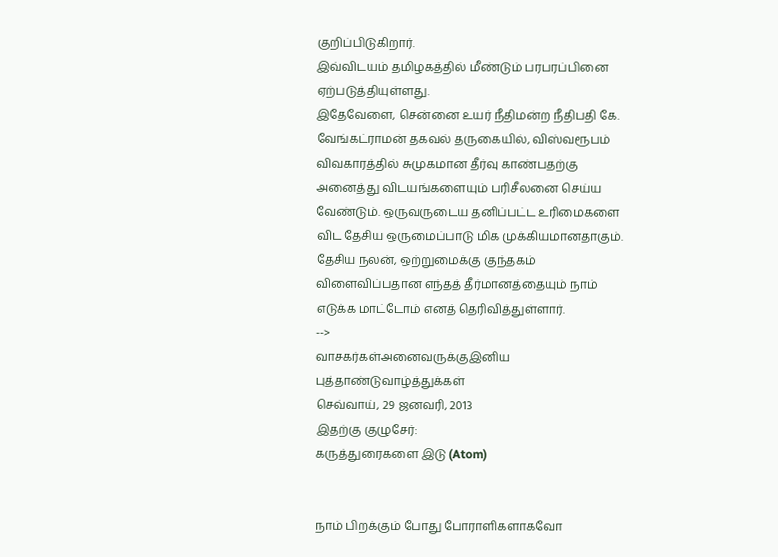குறிப்பிடுகிறார்.
இவ்விடயம் தமிழகத்தில் மீண்டும் பரபரப்பினை ஏற்படுத்தியுள்ளது.
இதேவேளை, சென்னை உயர் நீதிமன்ற நீதிபதி கே. வேங்கட்ராமன் தகவல் தருகையில், விஸ்வரூபம் விவகாரத்தில் சுமுகமான தீர்வு காண்பதற்கு அனைத்து விடயங்களையும் பரிசீலனை செய்ய வேண்டும். ஒருவருடைய தனிப்பட்ட உரிமைகளை விட தேசிய ஒருமைப்பாடு மிக முக்கியமானதாகும். தேசிய நலன், ஒற்றுமைக்கு குந்தகம் விளைவிப்பதான எந்தத் தீர்மானத்தையும் நாம் எடுக்க மாட்டோம் எனத் தெரிவித்துள்ளார்.
-->
வாசகர்கள்அனைவருக்குஇனிய புத்தாண்டுவாழ்த்துக்கள்
செவ்வாய், 29 ஜனவரி, 2013
இதற்கு குழுசேர்:
கருத்துரைகளை இடு (Atom)


நாம் பிறக்கும் போது போராளிகளாகவோ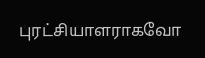புரட்சியாளராகவோ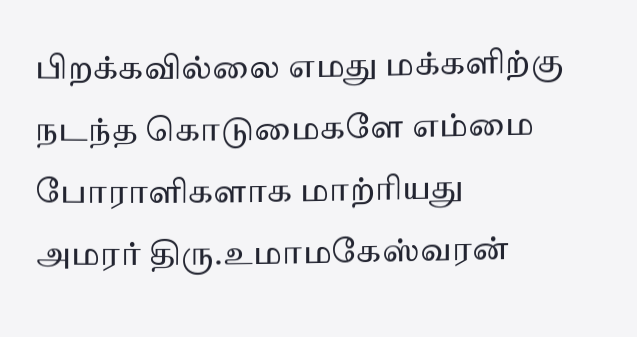பிறக்கவில்லை எமது மக்களிற்கு நடந்த கொடுமைகளே எம்மை போராளிகளாக மாற்ரியது அமரர் திரு.உமாமகேஸ்வரன்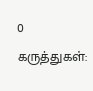0 கருத்துகள்: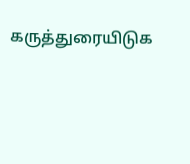கருத்துரையிடுக